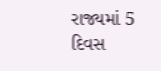રાજ્યમાં 5 દિવસ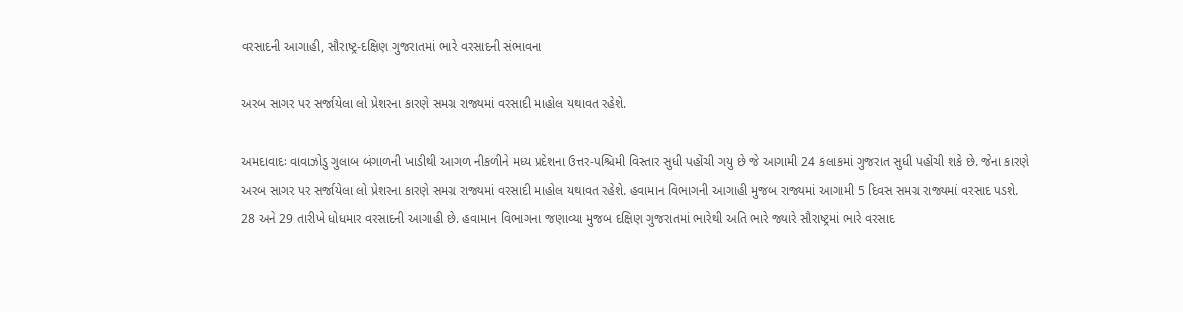વરસાદની આગાહી, સૌરાષ્ટ્ર-દક્ષિણ ગુજરાતમાં ભારે વરસાદની સંભાવના

અરબ સાગર પર સર્જાયેલા લો પ્રેશરના કારણે સમગ્ર રાજ્યમાં વરસાદી માહોલ યથાવત રહેશે.

અમદાવાદઃ વાવાઝોડુ ગુલાબ બંગાળની ખાડીથી આગળ નીકળીને મધ્ય પ્રદેશના ઉત્તર-પશ્ચિમી વિસ્તાર સુધી પહોંચી ગયુ છે જે આગામી 24 કલાકમાં ગુજરાત સુધી પહોંચી શકે છે. જેના કારણે અરબ સાગર પર સર્જાયેલા લો પ્રેશરના કારણે સમગ્ર રાજ્યમાં વરસાદી માહોલ યથાવત રહેશે. હવામાન વિભાગની આગાહી મુજબ રાજ્યમાં આગામી 5 દિવસ સમગ્ર રાજ્યમાં વરસાદ પડશે. 28 અને 29 તારીખે ધોધમાર વરસાદની આગાહી છે. હવામાન વિભાગના જણાવ્યા મુજબ દક્ષિણ ગુજરાતમાં ભારેથી અતિ ભારે જ્યારે સૌરાષ્ટ્રમાં ભારે વરસાદ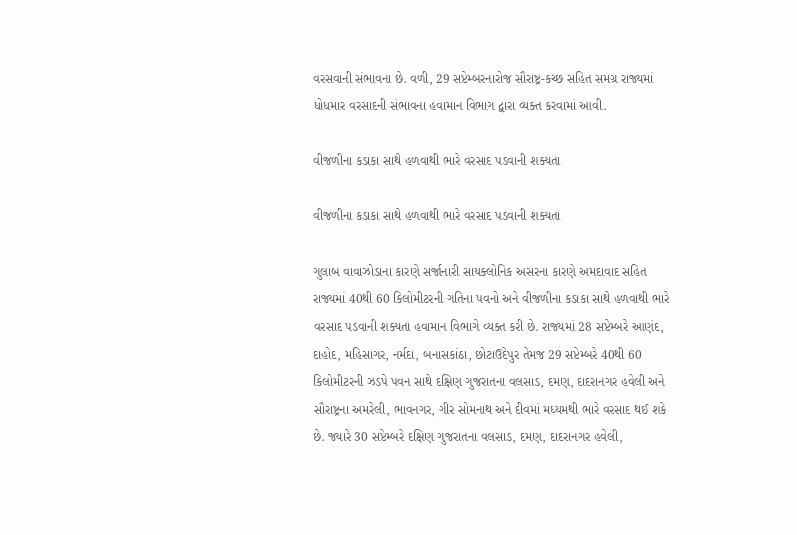વરસવાની સંભાવના છે. વળી, 29 સપ્ટેમ્બરનારોજ સૌરાષ્ટ્ર-કચ્છ સહિત સમગ્ર રાજ્યમાં ધોધમાર વરસાદની સંભાવના હવામાન વિભાગ દ્વારા વ્યક્ત કરવામાં આવી.

વીજળીના કડાકા સાથે હળવાથી ભારે વરસાદ પડવાની શક્યતા

વીજળીના કડાકા સાથે હળવાથી ભારે વરસાદ પડવાની શક્યતા

ગુલાબ વાવાઝોડાના કારણે સર્જાનારી સાયક્લોનિક અસરના કારણે અમદાવાદ સહિત રાજ્યમાં 40થી 60 કિલોમીટરની ગતિના પવનો અને વીજળીના કડાકા સાથે હળવાથી ભારે વરસાદ પડવાની શક્યતા હવામાન વિભાગે વ્યક્ત કરી છે. રાજ્યમાં 28 સપ્ટેમ્બરે આણંદ, દાહોદ, મહિસાગર, નર્મદા, બનાસકાંઠા, છોટાઉદેપુર તેમજ 29 સપ્ટેમ્બરે 40થી 60 કિલોમીટરની ઝડપે પવન સાથે દક્ષિણ ગુજરાતના વલસાડ, દમણ, દાદરાનગર હવેલી અને સૌરાષ્ટ્રના અમરેલી, ભાવનગર, ગીર સોમનાથ અને દીવમાં મધ્યમથી ભારે વરસાદ થઈ શકે છે. જ્યારે 30 સપ્ટેમ્બરે દક્ષિણ ગુજરાતના વલસાડ, દમણ, દાદરાનગર હવેલી,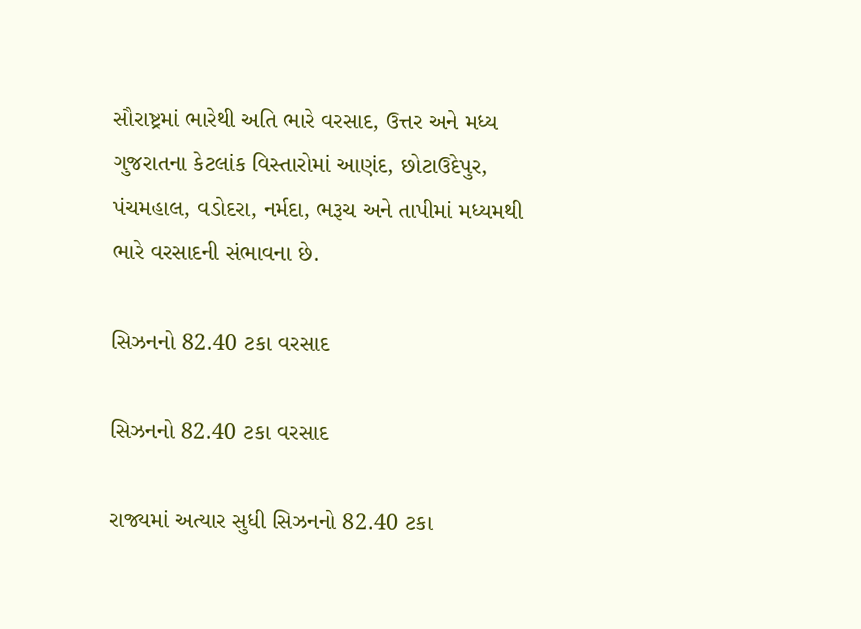સૌરાષ્ટ્રમાં ભારેથી અતિ ભારે વરસાદ, ઉત્તર અને મધ્ય ગુજરાતના કેટલાંક વિસ્તારોમાં આણંદ, છોટાઉદેપુર, પંચમહાલ, વડોદરા, નર્મદા, ભરૂચ અને તાપીમાં મધ્યમથી ભારે વરસાદની સંભાવના છે.

સિઝનનો 82.40 ટકા વરસાદ

સિઝનનો 82.40 ટકા વરસાદ

રાજ્યમાં અત્યાર સુધી સિઝનનો 82.40 ટકા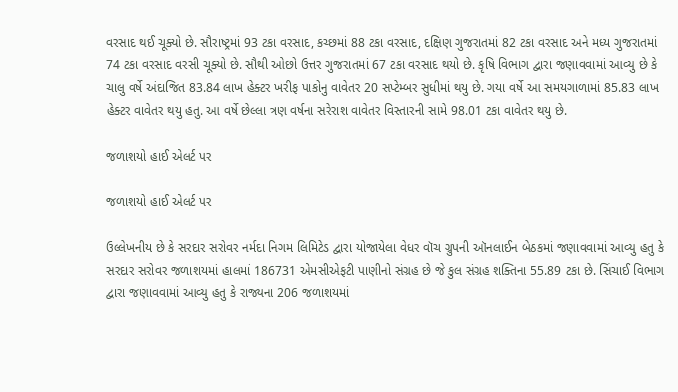વરસાદ થઈ ચૂક્યો છે. સૌરાષ્ટ્રમાં 93 ટકા વરસાદ, કચ્છમાં 88 ટકા વરસાદ, દક્ષિણ ગુજરાતમાં 82 ટકા વરસાદ અને મધ્ય ગુજરાતમાં 74 ટકા વરસાદ વરસી ચૂક્યો છે. સૌથી ઓછો ઉત્તર ગુજરાતમાં 67 ટકા વરસાદ થયો છે. કૃષિ વિભાગ દ્વારા જણાવવામાં આવ્યુ છે કે ચાલુ વર્ષે અંદાજિત 83.84 લાખ હેક્ટર ખરીફ પાકોનુ વાવેતર 20 સપ્ટેમ્બર સુધીમાં થયુ છે. ગયા વર્ષે આ સમયગાળામાં 85.83 લાખ હેક્ટર વાવેતર થયુ હતુ. આ વર્ષે છેલ્લા ત્રણ વર્ષના સરેરાશ વાવેતર વિસ્તારની સામે 98.01 ટકા વાવેતર થયુ છે.

જળાશયો હાઈ એલર્ટ પર

જળાશયો હાઈ એલર્ટ પર

ઉલ્લેખનીય છે કે સરદાર સરોવર નર્મદા નિગમ લિમિટેડ દ્વારા યોજાયેલા વેધર વૉચ ગ્રુપની ઑનલાઈન બેઠકમાં જણાવવામાં આવ્યુ હતુ કે સરદાર સરોવર જળાશયમાં હાલમાં 186731 એમસીએફટી પાણીનો સંગ્રહ છે જે કુલ સંગ્રહ શક્તિના 55.89 ટકા છે. સિંચાઈ વિભાગ દ્વારા જણાવવામાં આવ્યુ હતુ કે રાજ્યના 206 જળાશયમાં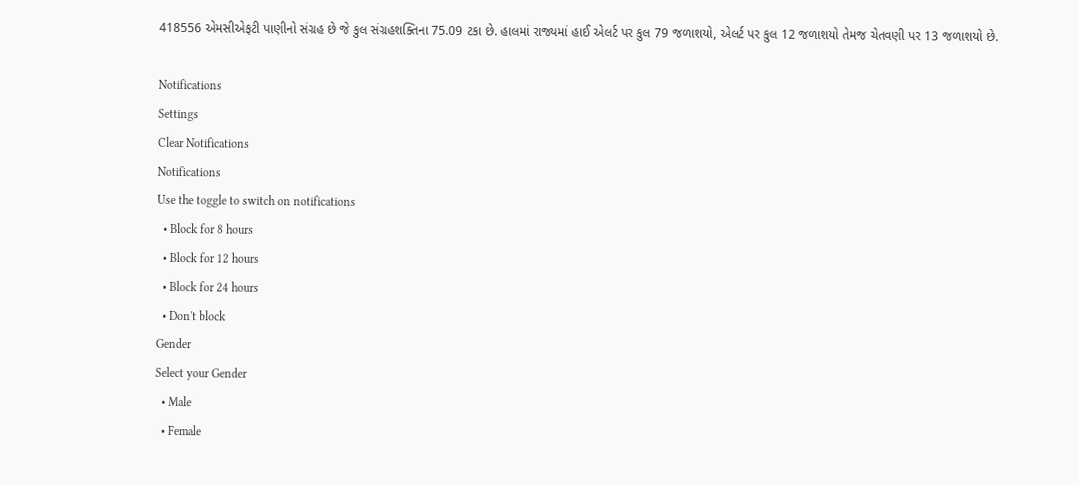418556 એમસીએફટી પાણીનો સંગ્રહ છે જે કુલ સંગ્રહશક્તિના 75.09 ટકા છે. હાલમાં રાજ્યમાં હાઈ એલર્ટ પર કુલ 79 જળાશયો, એલર્ટ પર કુલ 12 જળાશયો તેમજ ચેતવણી પર 13 જળાશયો છે.

Notifications
Settings
Clear Notifications
Notifications
Use the toggle to switch on notifications
  • Block for 8 hours
  • Block for 12 hours
  • Block for 24 hours
  • Don't block
Gender
Select your Gender
  • Male
  • Female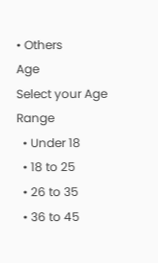• Others
Age
Select your Age Range
  • Under 18
  • 18 to 25
  • 26 to 35
  • 36 to 45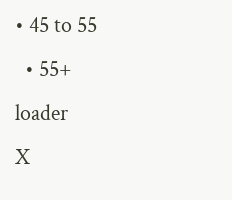• 45 to 55
  • 55+
loader
X